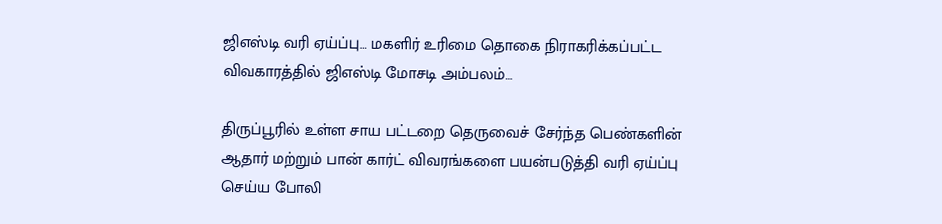ஜிஎஸ்டி வரி ஏய்ப்பு… மகளிர் உரிமை தொகை நிராகரிக்கப்பட்ட விவகாரத்தில் ஜிஎஸ்டி மோசடி அம்பலம்…

திருப்பூரில் உள்ள சாய பட்டறை தெருவைச் சேர்ந்த பெண்களின் ஆதார் மற்றும் பான் கார்ட் விவரங்களை பயன்படுத்தி வரி ஏய்ப்பு செய்ய போலி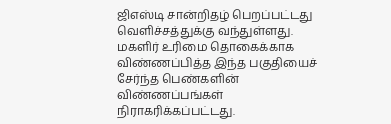ஜிஎஸ்டி சான்றிதழ் பெறப்பட்டது வெளிச்சத்துக்கு வந்துள்ளது. மகளிர் உரிமை தொகைக்காக விண்ணப்பித்த இந்த பகுதியைச் சேர்ந்த பெண்களின் விண்ணப்பங்கள் நிராகரிக்கப்பட்டது.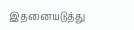இதனையடுத்து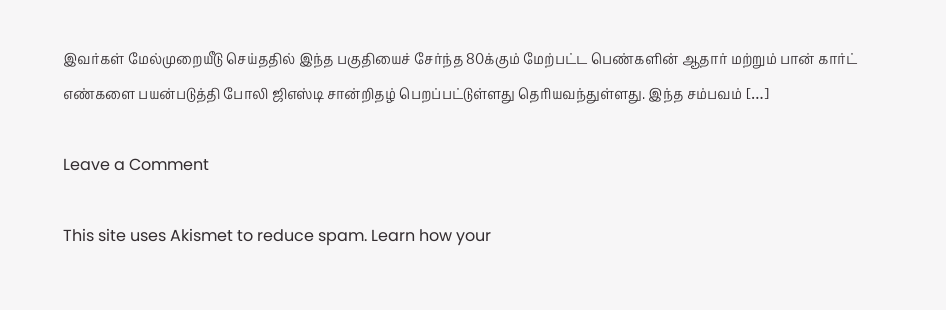இவர்கள் மேல்முறையீடு செய்ததில் இந்த பகுதியைச் சேர்ந்த 80க்கும் மேற்பட்ட பெண்களின் ஆதார் மற்றும் பான் கார்ட் எண்களை பயன்படுத்தி போலி ஜிஎஸ்டி சான்றிதழ் பெறப்பட்டுள்ளது தெரியவந்துள்ளது. இந்த சம்பவம் […]

Leave a Comment

This site uses Akismet to reduce spam. Learn how your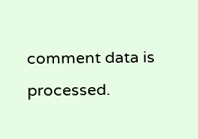comment data is processed.